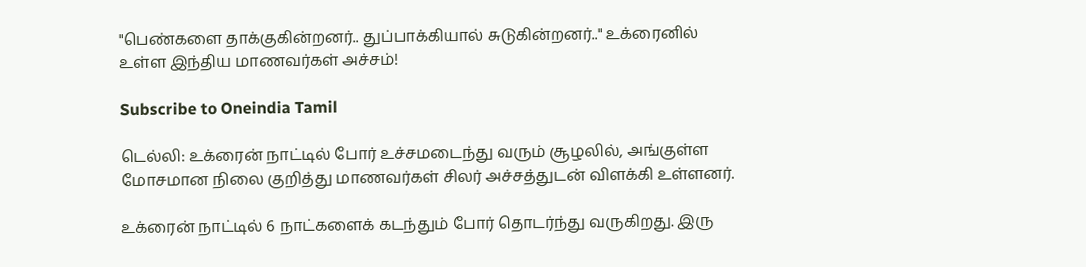"பெண்களை தாக்குகின்றனர்.. துப்பாக்கியால் சுடுகின்றனர்.." உக்ரைனில் உள்ள இந்திய மாணவர்கள் அச்சம்!

Subscribe to Oneindia Tamil

டெல்லி: உக்ரைன் நாட்டில் போர் உச்சமடைந்து வரும் சூழலில், அங்குள்ள மோசமான நிலை குறித்து மாணவர்கள் சிலர் அச்சத்துடன் விளக்கி உள்ளனர்.

உக்ரைன் நாட்டில் 6 நாட்களைக் கடந்தும் போர் தொடர்ந்து வருகிறது. இரு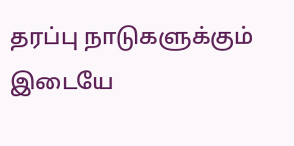தரப்பு நாடுகளுக்கும் இடையே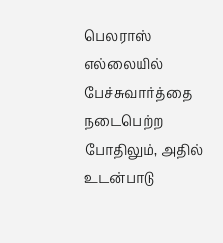பெலராஸ் எல்லையில் பேச்சுவார்த்தை நடைபெற்ற போதிலும், அதில் உடன்பாடு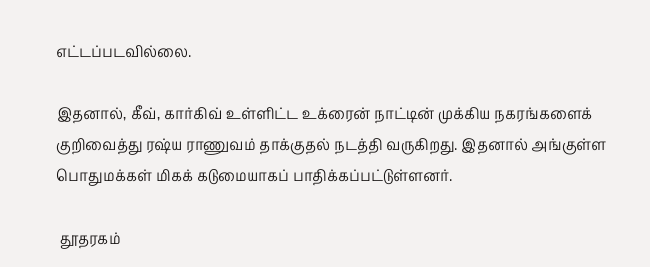எட்டப்படவில்லை.

இதனால், கீவ், கார்கிவ் உள்ளிட்ட உக்ரைன் நாட்டின் முக்கிய நகரங்களைக் குறிவைத்து ரஷ்ய ராணுவம் தாக்குதல் நடத்தி வருகிறது. இதனால் அங்குள்ள பொதுமக்கள் மிகக் கடுமையாகப் பாதிக்கப்பட்டுள்ளனர்.

 தூதரகம்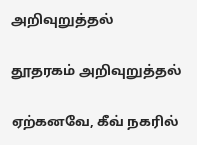அறிவுறுத்தல்

தூதரகம் அறிவுறுத்தல்

ஏற்கனவே, கீவ் நகரில்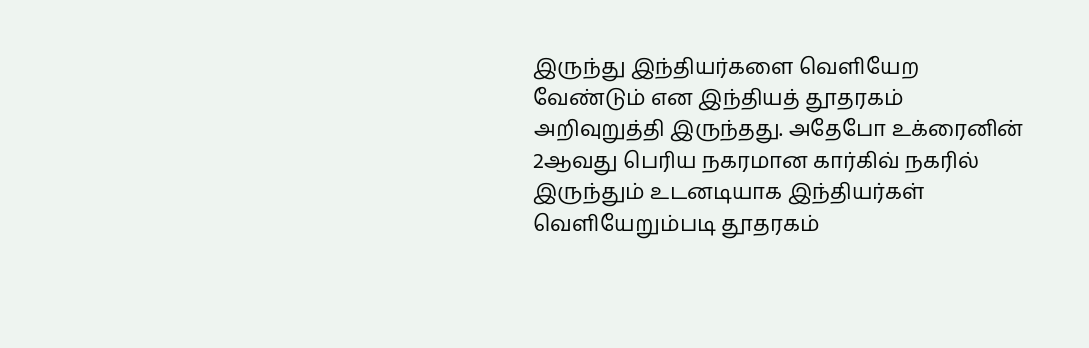இருந்து இந்தியர்களை வெளியேற வேண்டும் என இந்தியத் தூதரகம் அறிவுறுத்தி இருந்தது. அதேபோ உக்ரைனின் 2ஆவது பெரிய நகரமான கார்கிவ் நகரில் இருந்தும் உடனடியாக இந்தியர்கள் வெளியேறும்படி தூதரகம்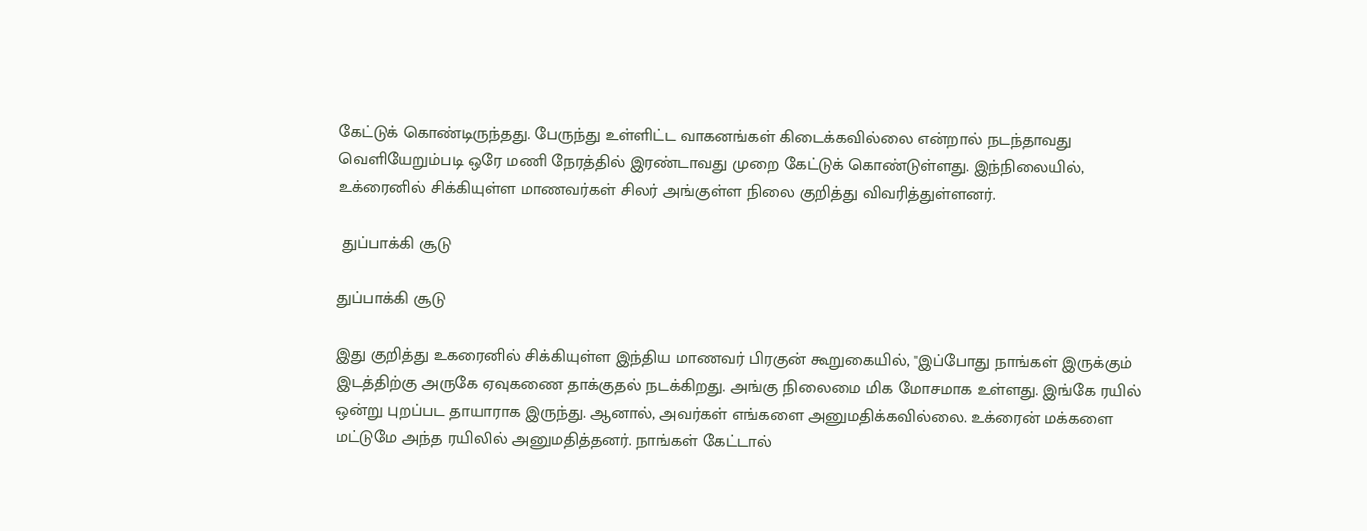கேட்டுக் கொண்டிருந்தது. பேருந்து உள்ளிட்ட வாகனங்கள் கிடைக்கவில்லை என்றால் நடந்தாவது வெளியேறும்படி ஒரே மணி நேரத்தில் இரண்டாவது முறை கேட்டுக் கொண்டுள்ளது. இந்நிலையில், உக்ரைனில் சிக்கியுள்ள மாணவர்கள் சிலர் அங்குள்ள நிலை குறித்து விவரித்துள்ளனர்.

 துப்பாக்கி சூடு

துப்பாக்கி சூடு

இது குறித்து உகரைனில் சிக்கியுள்ள இந்திய மாணவர் பிரகுன் கூறுகையில், "இப்போது நாங்கள் இருக்கும் இடத்திற்கு அருகே ஏவுகணை தாக்குதல் நடக்கிறது. அங்கு நிலைமை மிக மோசமாக உள்ளது. இங்கே ரயில் ஒன்று புறப்பட தாயாராக இருந்து. ஆனால், அவர்கள் எங்களை அனுமதிக்கவில்லை. உக்ரைன் மக்களை மட்டுமே அந்த ரயிலில் அனுமதித்தனர். நாங்கள் கேட்டால்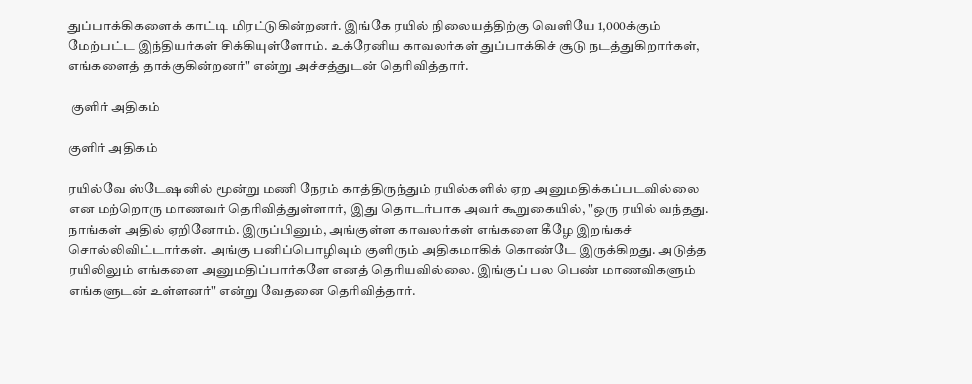துப்பாக்கிகளைக் காட்டி மிரட்டுகின்றனர். இங்கே ரயில் நிலையத்திற்கு வெளியே 1,000க்கும் மேற்பட்ட இந்தியர்கள் சிக்கியுள்ளோம். உக்ரேனிய காவலர்கள் துப்பாக்கிச் சூடு நடத்துகிறார்கள், எங்களைத் தாக்குகின்றனர்" என்று அச்சத்துடன் தெரிவித்தார்.

 குளிர் அதிகம்

குளிர் அதிகம்

ரயில்வே ஸ்டேஷனில் மூன்று மணி நேரம் காத்திருந்தும் ரயில்களில் ஏற அனுமதிக்கப்படவில்லை என மற்றொரு மாணவர் தெரிவித்துள்ளார், இது தொடர்பாக அவர் கூறுகையில், "ஒரு ரயில் வந்தது. நாங்கள் அதில் ஏறினோம். இருப்பினும், அங்குள்ள காவலர்கள் எங்களை கீழே இறங்கச் சொல்லிவிட்டார்கள். அங்கு பனிப்பொழிவும் குளிரும் அதிகமாகிக் கொண்டே இருக்கிறது. அடுத்த ரயிலிலும் எங்களை அனுமதிப்பார்களே எனத் தெரியவில்லை. இங்குப் பல பெண் மாணவிகளும் எங்களுடன் உள்ளனர்" என்று வேதனை தெரிவித்தார்.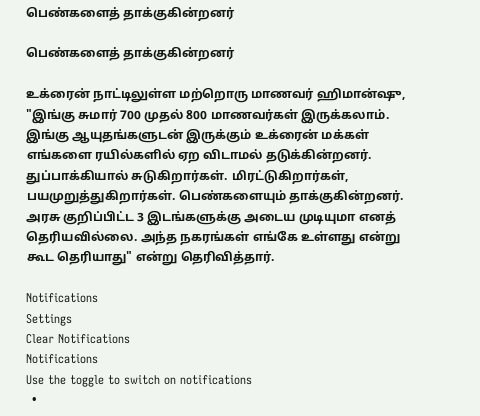பெண்களைத் தாக்குகின்றனர்

பெண்களைத் தாக்குகின்றனர்

உக்ரைன் நாட்டிலுள்ள மற்றொரு மாணவர் ஹிமான்ஷு, "இங்கு சுமார் 700 முதல் 800 மாணவர்கள் இருக்கலாம். இங்கு ஆயுதங்களுடன் இருக்கும் உக்ரைன் மக்கள் எங்களை ரயில்களில் ஏற விடாமல் தடுக்கின்றனர். துப்பாக்கியால் சுடுகிறார்கள். மிரட்டுகிறார்கள், பயமுறுத்துகிறார்கள். பெண்களையும் தாக்குகின்றனர். அரசு குறிப்பிட்ட 3 இடங்களுக்கு அடைய முடியுமா எனத் தெரியவில்லை. அந்த நகரங்கள் எங்கே உள்ளது என்று கூட தெரியாது" என்று தெரிவித்தார்.

Notifications
Settings
Clear Notifications
Notifications
Use the toggle to switch on notifications
  •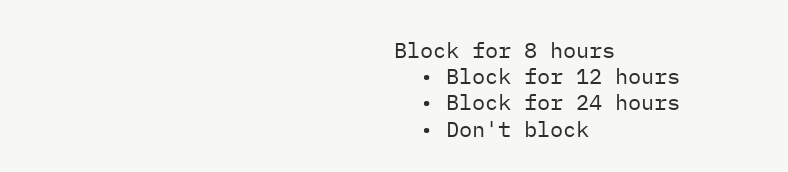Block for 8 hours
  • Block for 12 hours
  • Block for 24 hours
  • Don't block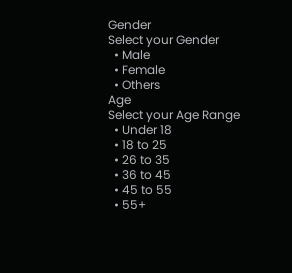Gender
Select your Gender
  • Male
  • Female
  • Others
Age
Select your Age Range
  • Under 18
  • 18 to 25
  • 26 to 35
  • 36 to 45
  • 45 to 55
  • 55+